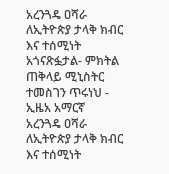አረንጓዴ ዐሻራ ለኢትዮጵያ ታላቅ ክብር እና ተሰሚነት አጎናጽፏታል- ምክትል ጠቅላይ ሚኒስትር ተመስገን ጥሩነህ - ኢዜአ አማርኛ
አረንጓዴ ዐሻራ ለኢትዮጵያ ታላቅ ክብር እና ተሰሚነት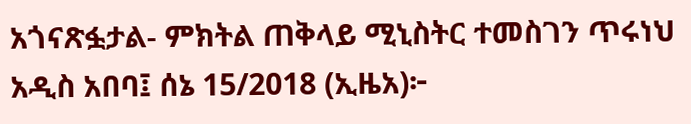አጎናጽፏታል- ምክትል ጠቅላይ ሚኒስትር ተመስገን ጥሩነህ
አዲስ አበባ፤ ሰኔ 15/2018 (ኢዜአ)፦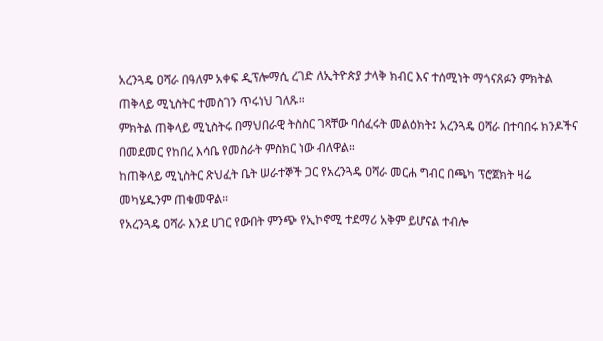አረንጓዴ ዐሻራ በዓለም አቀፍ ዲፕሎማሲ ረገድ ለኢትዮጵያ ታላቅ ክብር እና ተሰሚነት ማጎናጸፉን ምክትል ጠቅላይ ሚኒስትር ተመስገን ጥሩነህ ገለጹ።
ምክትል ጠቅላይ ሚኒስትሩ በማህበራዊ ትስስር ገጻቸው ባሰፈሩት መልዕክት፤ አረንጓዴ ዐሻራ በተባበሩ ክንዶችና በመደመር የከበረ እሳቤ የመስራት ምስክር ነው ብለዋል።
ከጠቅላይ ሚኒስትር ጽህፈት ቤት ሠራተኞች ጋር የአረንጓዴ ዐሻራ መርሐ ግብር በጫካ ፕሮጀክት ዛሬ መካሄዱንም ጠቁመዋል።
የአረንጓዴ ዐሻራ እንደ ሀገር የውበት ምንጭ የኢኮኖሚ ተደማሪ አቅም ይሆናል ተብሎ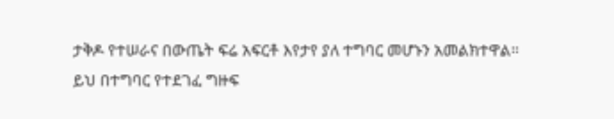ታቅዶ የተሠራና በውጤት ፍሬ አፍርቶ እየታየ ያለ ተግባር መሆኑን አመልክተዋል።
ይህ በተግባር የተደገፈ ግዙፍ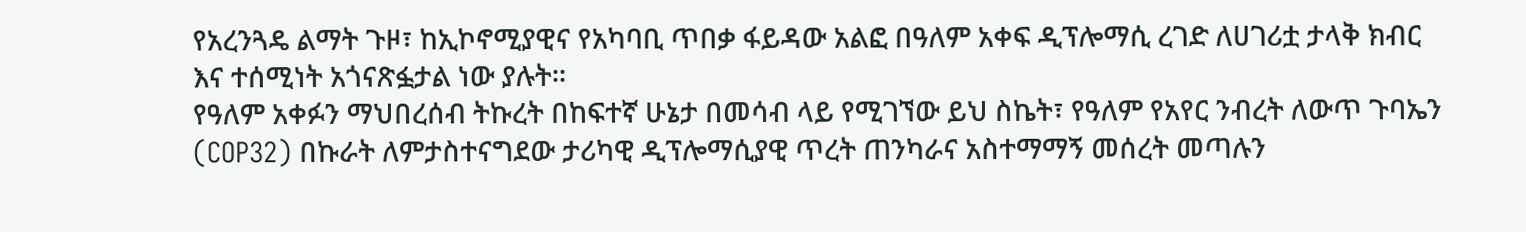የአረንጓዴ ልማት ጉዞ፣ ከኢኮኖሚያዊና የአካባቢ ጥበቃ ፋይዳው አልፎ በዓለም አቀፍ ዲፕሎማሲ ረገድ ለሀገሪቷ ታላቅ ክብር እና ተሰሚነት አጎናጽፏታል ነው ያሉት።
የዓለም አቀፉን ማህበረሰብ ትኩረት በከፍተኛ ሁኔታ በመሳብ ላይ የሚገኘው ይህ ስኬት፣ የዓለም የአየር ንብረት ለውጥ ጉባኤን (COP32) በኩራት ለምታስተናግደው ታሪካዊ ዲፕሎማሲያዊ ጥረት ጠንካራና አስተማማኝ መሰረት መጣሉን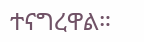ተናግረዋል።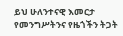ይህ ሁለንተናዊ እመርታ የመንግሥትንና የዜጎችን ትጋት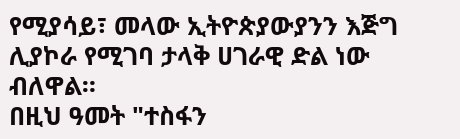የሚያሳይ፣ መላው ኢትዮጵያውያንን እጅግ ሊያኮራ የሚገባ ታላቅ ሀገራዊ ድል ነው ብለዋል።
በዚህ ዓመት "ተስፋን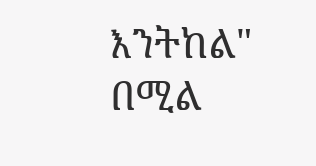እንትከል" በሚል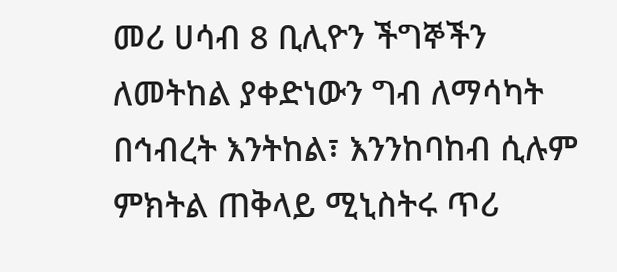መሪ ሀሳብ 8 ቢሊዮን ችግኞችን ለመትከል ያቀድነውን ግብ ለማሳካት በኅብረት እንትከል፣ እንንከባከብ ሲሉም ምክትል ጠቅላይ ሚኒስትሩ ጥሪ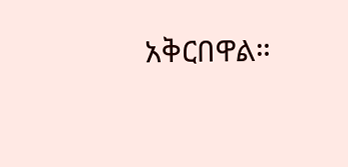አቅርበዋል።